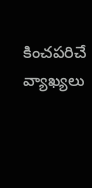కించపరిచే వ్యాఖ్యలు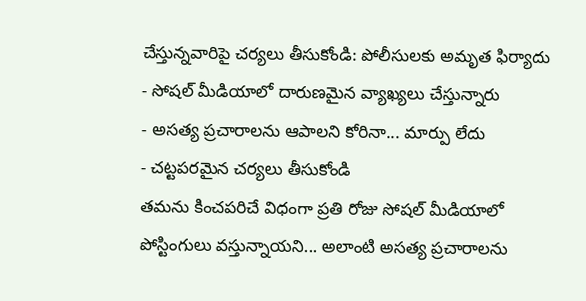చేస్తున్నవారిపై చర్యలు తీసుకోండి: పోలీసులకు అమృత ఫిర్యాదు
- సోషల్ మీడియాలో దారుణమైన వ్యాఖ్యలు చేస్తున్నారు
- అసత్య ప్రచారాలను ఆపాలని కోరినా... మార్పు లేదు
- చట్టపరమైన చర్యలు తీసుకోండి
తమను కించపరిచే విధంగా ప్రతి రోజు సోషల్ మీడియాలో పోస్టింగులు వస్తున్నాయని... అలాంటి అసత్య ప్రచారాలను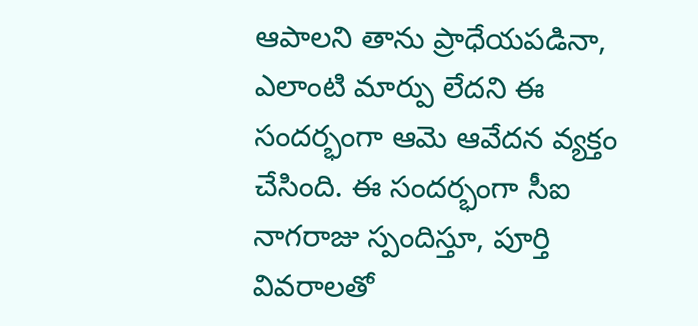ఆపాలని తాను ప్రాధేయపడినా, ఎలాంటి మార్పు లేదని ఈ సందర్భంగా ఆమె ఆవేదన వ్యక్తం చేసింది. ఈ సందర్భంగా సీఐ నాగరాజు స్పందిస్తూ, పూర్తి వివరాలతో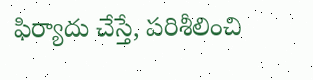ఫిర్యాదు చేస్తే, పరిశీలించి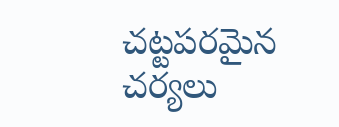చట్టపరమైన చర్యలు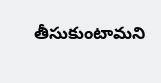తీసుకుంటామని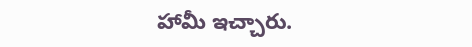హామీ ఇచ్చారు.